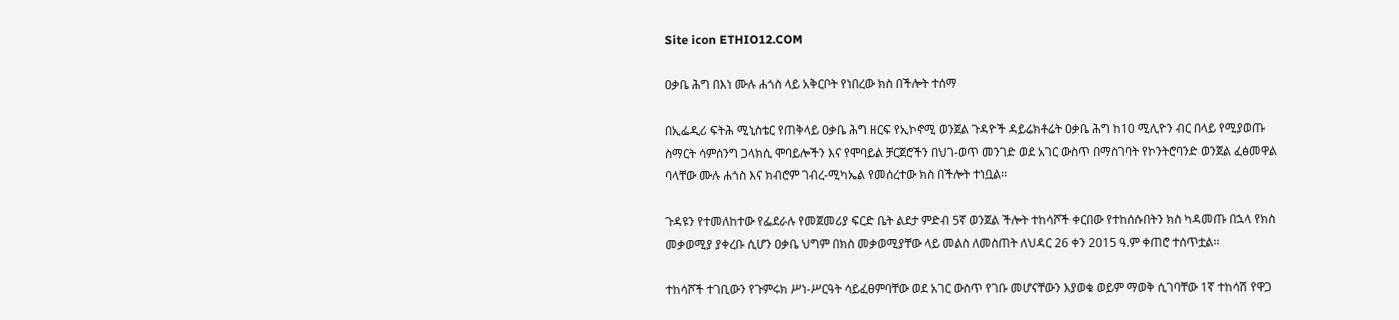Site icon ETHIO12.COM

ዐቃቤ ሕግ በእነ ሙሉ ሐጎስ ላይ አቅርቦት የነበረው ክስ በችሎት ተሰማ

በኢፌዲሪ ፍትሕ ሚኒስቴር የጠቅላይ ዐቃቤ ሕግ ዘርፍ የኢኮኖሚ ወንጀል ጉዳዮች ዳይሬክቶሬት ዐቃቤ ሕግ ከ10 ሚሊዮን ብር በላይ የሚያወጡ ስማርት ሳምሰንግ ጋላክሲ ሞባይሎችን እና የሞባይል ቻርጀሮችን በህገ-ወጥ መንገድ ወደ አገር ውስጥ በማስገባት የኮንትሮባንድ ወንጀል ፈፅመዋል ባላቸው ሙሉ ሐጎስ እና ክብሮም ገብረ-ሚካኤል የመሰረተው ክስ በችሎት ተነቧል፡፡

ጉዳዩን የተመለከተው የፌደራሉ የመጀመሪያ ፍርድ ቤት ልደታ ምድብ 5ኛ ወንጀል ችሎት ተከሳሾች ቀርበው የተከሰሱበትን ክስ ካዳመጡ በኋላ የክስ መቃወሚያ ያቀረቡ ሲሆን ዐቃቤ ህግም በክስ መቃወሚያቸው ላይ መልስ ለመስጠት ለህዳር 26 ቀን 2015 ዓ.ም ቀጠሮ ተሰጥቷል፡፡

ተከሳሾች ተገቢውን የጉምሩክ ሥነ-ሥርዓት ሳይፈፀምባቸው ወደ አገር ውስጥ የገቡ መሆናቸውን እያወቁ ወይም ማወቅ ሲገባቸው 1ኛ ተከሳሽ የዋጋ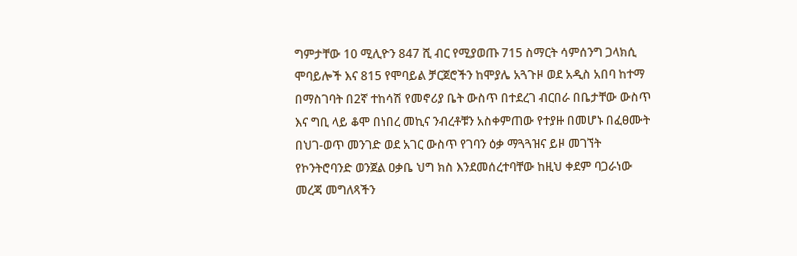ግምታቸው 10 ሚሊዮን 847 ሺ ብር የሚያወጡ 715 ስማርት ሳምሰንግ ጋላክሲ ሞባይሎች እና 815 የሞባይል ቻርጀሮችን ከሞያሌ አጓጉዞ ወደ አዲስ አበባ ከተማ በማስገባት በ2ኛ ተከሳሽ የመኖሪያ ቤት ውስጥ በተደረገ ብርበራ በቤታቸው ውስጥ እና ግቢ ላይ ቆሞ በነበረ መኪና ንብረቶቹን አስቀምጠው የተያዙ በመሆኑ በፈፀሙት በህገ-ወጥ መንገድ ወደ አገር ውስጥ የገባን ዕቃ ማጓጓዝና ይዞ መገኘት የኮንትሮባንድ ወንጀል ዐቃቤ ህግ ክስ እንደመሰረተባቸው ከዚህ ቀደም ባጋራነው መረጃ መግለጻችን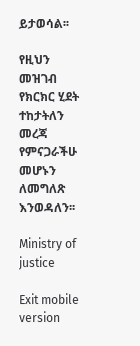ይታወሳል፡፡

የዚህን መዝገብ የክርክር ሂደት ተከታትለን መረጃ የምናጋራችሁ መሆኑን ለመግለጽ እንወዳለን፡፡

Ministry of justice

Exit mobile version